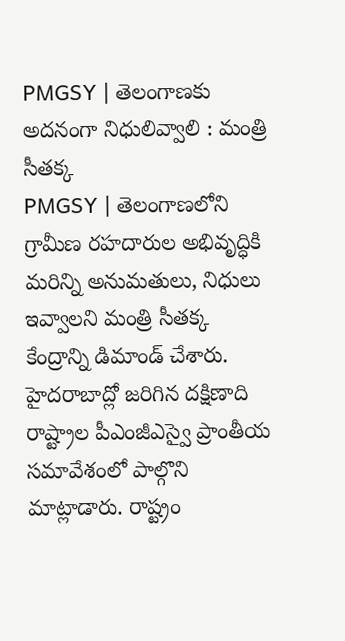PMGSY | తెలంగాణకు అదనంగా నిధులివ్వాలి : మంత్రి సీతక్క
PMGSY | తెలంగాణలోని గ్రామీణ రహదారుల అభివృద్ధికి మరిన్ని అనుమతులు, నిధులు ఇవ్వాలని మంత్రి సీతక్క కేంద్రాన్ని డిమాండ్ చేశారు. హైదరాబాద్లో జరిగిన దక్షిణాది రాష్ట్రాల పీఎంజీఎస్వై ప్రాంతీయ సమావేశంలో పాల్గొని మాట్లాడారు. రాష్ట్రం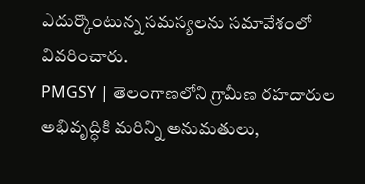ఎదుర్కొంటున్న సమస్యలను సమావేశంలో వివరించారు.
PMGSY | తెలంగాణలోని గ్రామీణ రహదారుల అభివృద్ధికి మరిన్ని అనుమతులు,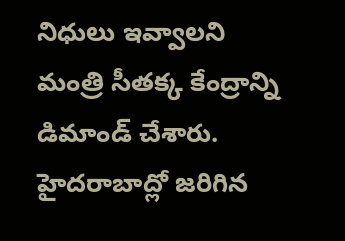నిధులు ఇవ్వాలని మంత్రి సీతక్క కేంద్రాన్ని డిమాండ్ చేశారు. హైదరాబాద్లో జరిగిన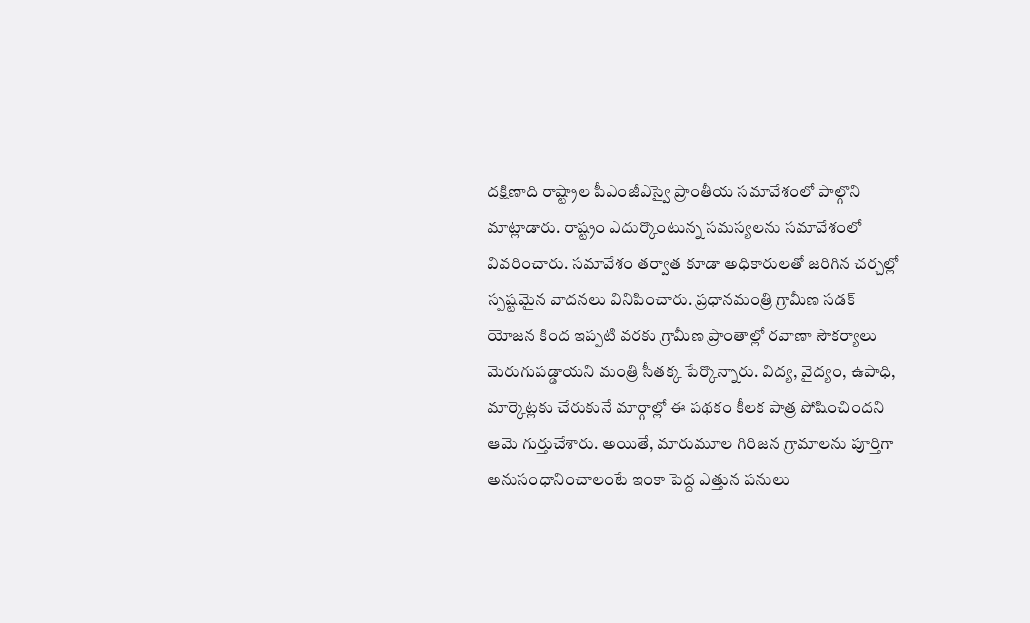దక్షిణాది రాష్ట్రాల పీఎంజీఎస్వై ప్రాంతీయ సమావేశంలో పాల్గొని మాట్లాడారు. రాష్ట్రం ఎదుర్కొంటున్న సమస్యలను సమావేశంలో వివరించారు. సమావేశం తర్వాత కూడా అధికారులతో జరిగిన చర్చల్లో స్పష్టమైన వాదనలు వినిపించారు. ప్రధానమంత్రి గ్రామీణ సడక్ యోజన కింద ఇప్పటి వరకు గ్రామీణ ప్రాంతాల్లో రవాణా సౌకర్యాలు మెరుగుపడ్డాయని మంత్రి సీతక్క పేర్కొన్నారు. విద్య, వైద్యం, ఉపాధి, మార్కెట్లకు చేరుకునే మార్గాల్లో ఈ పథకం కీలక పాత్ర పోషించిందని ఆమె గుర్తుచేశారు. అయితే, మారుమూల గిరిజన గ్రామాలను పూర్తిగా అనుసంధానించాలంటే ఇంకా పెద్ద ఎత్తున పనులు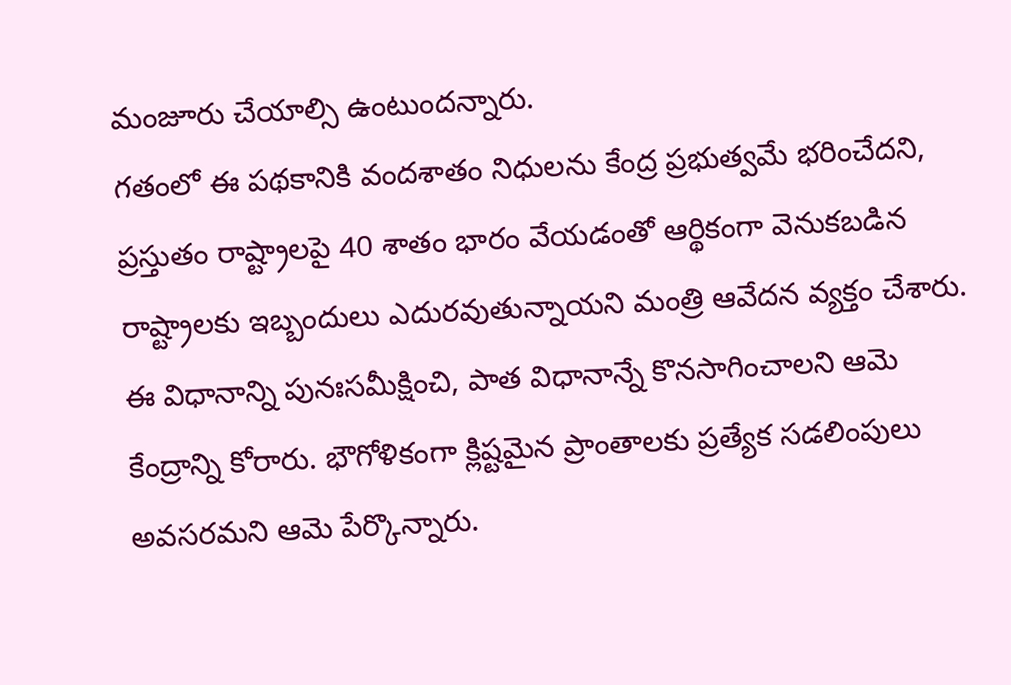మంజూరు చేయాల్సి ఉంటుందన్నారు.
గతంలో ఈ పథకానికి వందశాతం నిధులను కేంద్ర ప్రభుత్వమే భరించేదని, ప్రస్తుతం రాష్ట్రాలపై 40 శాతం భారం వేయడంతో ఆర్థికంగా వెనుకబడిన రాష్ట్రాలకు ఇబ్బందులు ఎదురవుతున్నాయని మంత్రి ఆవేదన వ్యక్తం చేశారు. ఈ విధానాన్ని పునఃసమీక్షించి, పాత విధానాన్నే కొనసాగించాలని ఆమె కేంద్రాన్ని కోరారు. భౌగోళికంగా క్లిష్టమైన ప్రాంతాలకు ప్రత్యేక సడలింపులు అవసరమని ఆమె పేర్కొన్నారు.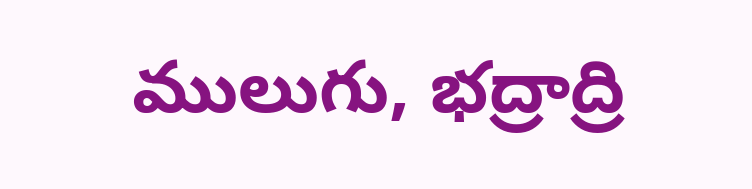ములుగు, భద్రాద్రి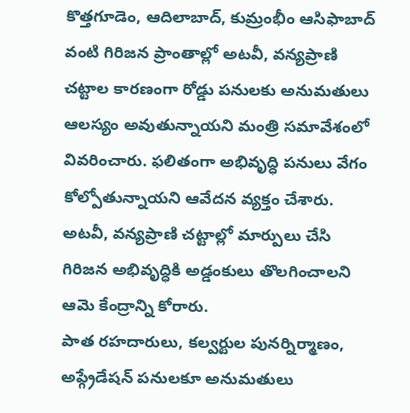కొత్తగూడెం, ఆదిలాబాద్, కుమ్రంభీం ఆసిఫాబాద్ వంటి గిరిజన ప్రాంతాల్లో అటవీ, వన్యప్రాణి చట్టాల కారణంగా రోడ్డు పనులకు అనుమతులు ఆలస్యం అవుతున్నాయని మంత్రి సమావేశంలో వివరించారు. ఫలితంగా అభివృద్ధి పనులు వేగం కోల్పోతున్నాయని ఆవేదన వ్యక్తం చేశారు. అటవీ, వన్యప్రాణి చట్టాల్లో మార్పులు చేసి గిరిజన అభివృద్ధికి అడ్డంకులు తొలగించాలని ఆమె కేంద్రాన్ని కోరారు.
పాత రహదారులు, కల్వర్టుల పునర్నిర్మాణం, అప్గ్రేడేషన్ పనులకూ అనుమతులు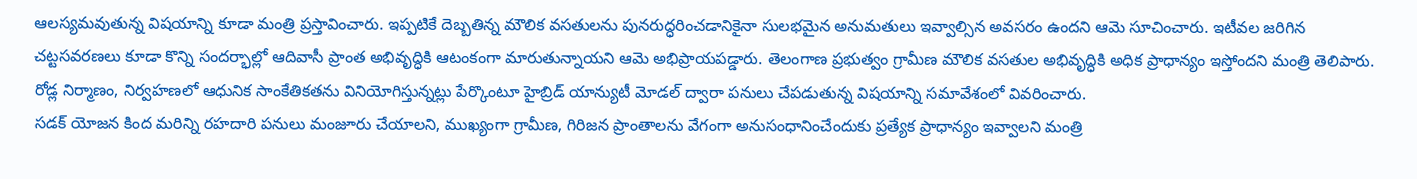ఆలస్యమవుతున్న విషయాన్ని కూడా మంత్రి ప్రస్తావించారు. ఇప్పటికే దెబ్బతిన్న మౌలిక వసతులను పునరుద్ధరించడానికైనా సులభమైన అనుమతులు ఇవ్వాల్సిన అవసరం ఉందని ఆమె సూచించారు. ఇటీవల జరిగిన చట్టసవరణలు కూడా కొన్ని సందర్భాల్లో ఆదివాసీ ప్రాంత అభివృద్ధికి ఆటంకంగా మారుతున్నాయని ఆమె అభిప్రాయపడ్డారు. తెలంగాణ ప్రభుత్వం గ్రామీణ మౌలిక వసతుల అభివృద్ధికి అధిక ప్రాధాన్యం ఇస్తోందని మంత్రి తెలిపారు. రోడ్ల నిర్మాణం, నిర్వహణలో ఆధునిక సాంకేతికతను వినియోగిస్తున్నట్లు పేర్కొంటూ హైబ్రిడ్ యాన్యుటీ మోడల్ ద్వారా పనులు చేపడుతున్న విషయాన్ని సమావేశంలో వివరించారు.
సడక్ యోజన కింద మరిన్ని రహదారి పనులు మంజూరు చేయాలని, ముఖ్యంగా గ్రామీణ, గిరిజన ప్రాంతాలను వేగంగా అనుసంధానించేందుకు ప్రత్యేక ప్రాధాన్యం ఇవ్వాలని మంత్రి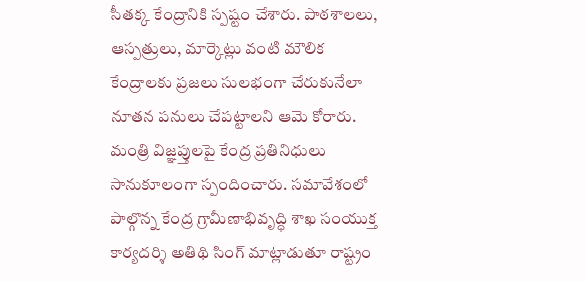సీతక్క కేంద్రానికి స్పష్టం చేశారు. పాఠశాలలు, ఆస్పత్రులు, మార్కెట్లు వంటి మౌలిక కేంద్రాలకు ప్రజలు సులభంగా చేరుకునేలా నూతన పనులు చేపట్టాలని ఆమె కోరారు. మంత్రి విజ్ఞప్తులపై కేంద్ర ప్రతినిధులు సానుకూలంగా స్పందించారు. సమావేశంలో పాల్గొన్న కేంద్ర గ్రామీణాభివృద్ధి శాఖ సంయుక్త కార్యదర్శి అతిథి సింగ్ మాట్లాడుతూ రాష్ట్రం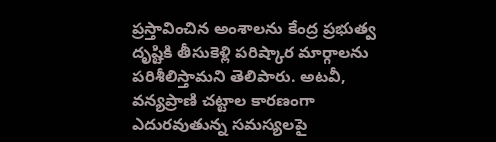ప్రస్తావించిన అంశాలను కేంద్ర ప్రభుత్వ దృష్టికి తీసుకెళ్లి పరిష్కార మార్గాలను పరిశీలిస్తామని తెలిపారు. అటవీ, వన్యప్రాణి చట్టాల కారణంగా ఎదురవుతున్న సమస్యలపై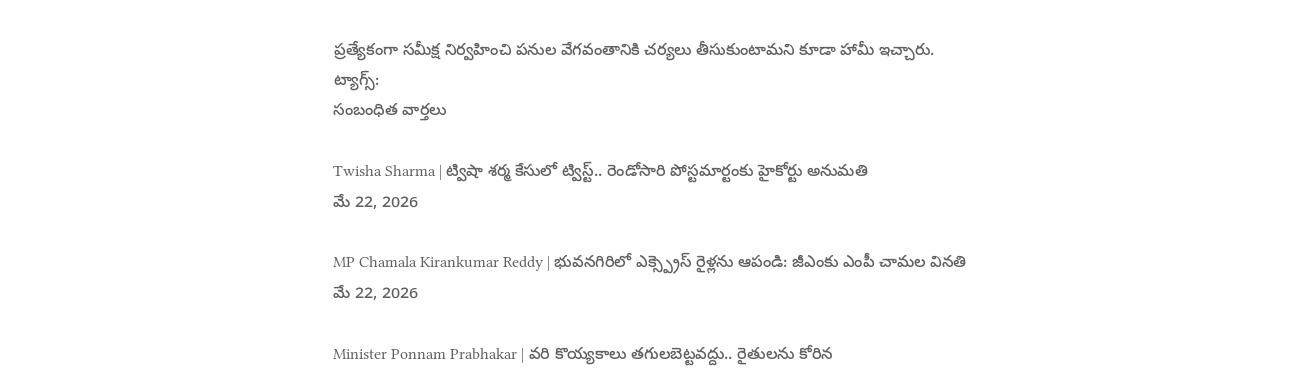ప్రత్యేకంగా సమీక్ష నిర్వహించి పనుల వేగవంతానికి చర్యలు తీసుకుంటామని కూడా హామీ ఇచ్చారు.
ట్యాగ్స్:
సంబంధిత వార్తలు

Twisha Sharma | ట్విషా శర్మ కేసులో ట్విస్ట్.. రెండోసారి పోస్టమార్టంకు హైకోర్టు అనుమతి
మే 22, 2026

MP Chamala Kirankumar Reddy | భువనగిరిలో ఎక్స్ప్రెస్ రైళ్లను ఆపండి: జీఎంకు ఎంపీ చామల వినతి
మే 22, 2026

Minister Ponnam Prabhakar | వరి కొయ్యకాలు తగులబెట్టవద్దు.. రైతులను కోరిన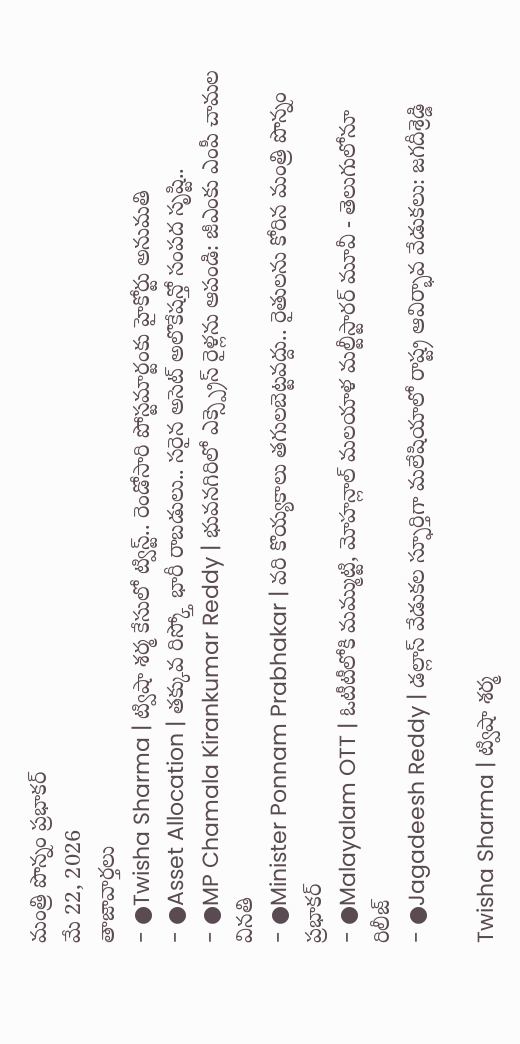మంత్రి పొన్నం ప్రభాకర్
మే 22, 2026
తాజావార్తలు
- ●Twisha Sharma | ట్విషా శర్మ కేసులో ట్విస్ట్.. రెండోసారి పోస్టమార్టంకు హైకోర్టు అనుమతి
- ●Asset Allocation | తక్కువ రిస్క్తో భారీ రాబడులు.. సరైన అసెట్ అలొకేషన్తో సంపద సృష్టి..
- ●MP Chamala Kirankumar Reddy | భువనగిరిలో ఎక్స్ప్రెస్ రైళ్లను ఆపండి: జీఎంకు ఎంపీ చామల వినతి
- ●Minister Ponnam Prabhakar | వరి కొయ్యకాలు తగులబెట్టవద్దు.. రైతులను కోరిన మంత్రి పొన్నం ప్రభాకర్
- ●Malayalam OTT | ఓటీటీలోకి మమ్ముట్టి, మోహన్లాల్ మలయాళ మల్టీస్టారర్ మూవీ - తెలుగులోనూ రిలీజ్
- ●Jagadeesh Reddy | డల్లాస్ వేడుకల స్ఫూర్తిగా మలేషియాలో రాష్ట్ర ఆవిర్భావ వేడుకలు: జగదీశ్రెడ్డి

Twisha Sharma | ట్విషా శర్మ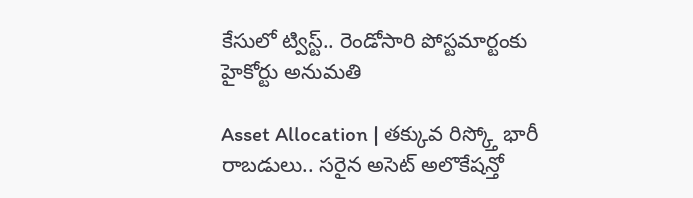కేసులో ట్విస్ట్.. రెండోసారి పోస్టమార్టంకు హైకోర్టు అనుమతి

Asset Allocation | తక్కువ రిస్క్తో భారీ రాబడులు.. సరైన అసెట్ అలొకేషన్తో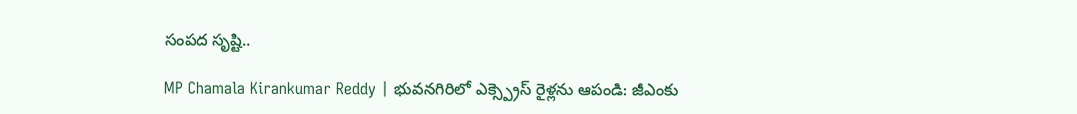సంపద సృష్టి..

MP Chamala Kirankumar Reddy | భువనగిరిలో ఎక్స్ప్రెస్ రైళ్లను ఆపండి: జీఎంకు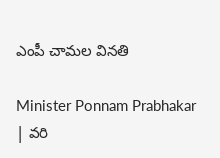ఎంపీ చామల వినతి

Minister Ponnam Prabhakar | వరి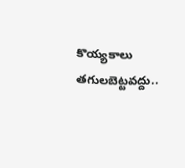కొయ్యకాలు తగులబెట్టవద్దు..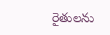రైతులను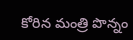కోరిన మంత్రి పొన్నం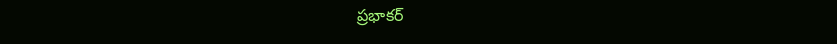ప్రభాకర్